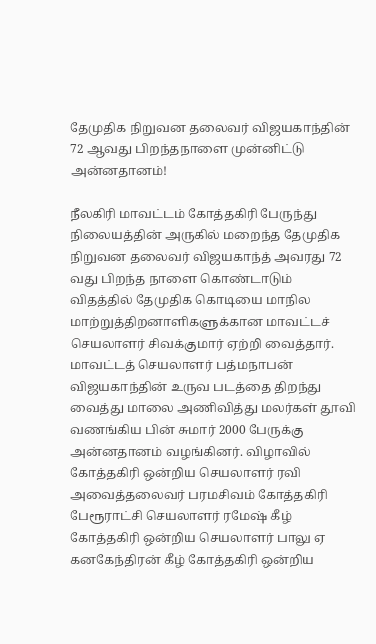தேமுதிக நிறுவன தலைவர் விஜயகாந்தின் 72 ஆவது பிறந்தநாளை முன்னிட்டு அன்னதானம்!

நீலகிரி மாவட்டம் கோத்தகிரி பேருந்து நிலையத்தின் அருகில் மறைந்த தேமுதிக நிறுவன தலைவர் விஜயகாந்த் அவரது 72 வது பிறந்த நாளை கொண்டாடும் விதத்தில் தேமுதிக கொடியை மாநில மாற்றுத்திறனாளிகளுக்கான மாவட்டச் செயலாளர் சிவக்குமார் ஏற்றி வைத்தார். மாவட்டத் செயலாளர் பத்மநாபன் விஜயகாந்தின் உருவ படத்தை திறந்து வைத்து மாலை அணிவித்து மலர்கள் தூவி வணங்கிய பின் சுமார் 2000 பேருக்கு அன்னதானம் வழங்கினர். விழாவில் கோத்தகிரி ஒன்றிய செயலாளர் ரவி அவைத்தலைவர் பரமசிவம் கோத்தகிரி பேரூராட்சி செயலாளர் ரமேஷ் கீழ் கோத்தகிரி ஒன்றிய செயலாளர் பாலு ஏ கனகேந்திரன் கீழ் கோத்தகிரி ஒன்றிய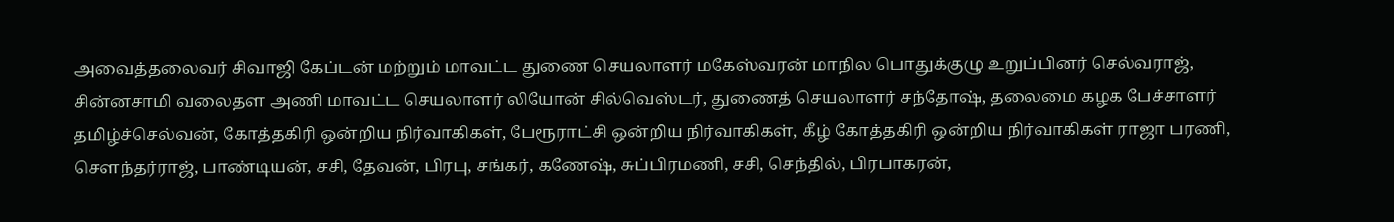அவைத்தலைவர் சிவாஜி கேப்டன் மற்றும் மாவட்ட துணை செயலாளர் மகேஸ்வரன் மாநில பொதுக்குழு உறுப்பினர் செல்வராஜ், சின்னசாமி வலைதள அணி மாவட்ட செயலாளர் லியோன் சில்வெஸ்டர், துணைத் செயலாளர் சந்தோஷ், தலைமை கழக பேச்சாளர் தமிழ்ச்செல்வன், கோத்தகிரி ஒன்றிய நிர்வாகிகள், பேரூராட்சி ஒன்றிய நிர்வாகிகள், கீழ் கோத்தகிரி ஒன்றிய நிர்வாகிகள் ராஜா பரணி, சௌந்தர்ராஜ், பாண்டியன், சசி, தேவன், பிரபு, சங்கர், கணேஷ், சுப்பிரமணி, சசி, செந்தில், பிரபாகரன்,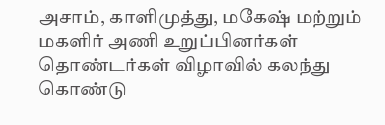அசாம், காளிமுத்து, மகேஷ் மற்றும் மகளிர் அணி உறுப்பினர்கள் தொண்டர்கள் விழாவில் கலந்து கொண்டு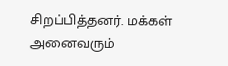சிறப்பித்தனர். மக்கள் அனைவரும்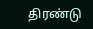திரண்டு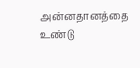அன்னதானத்தை உண்டு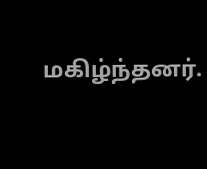மகிழ்ந்தனர்.